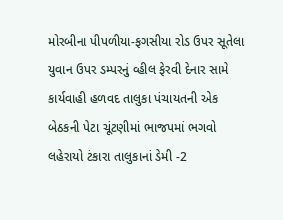મોરબીના પીપળીયા-ફગસીયા રોડ ઉપર સૂતેલા યુવાન ઉપર ડમ્પરનું વ્હીલ ફેરવી દેનાર સામે કાર્યવાહી હળવદ તાલુકા પંચાયતની એક બેઠકની પેટા ચૂંટણીમાં ભાજપમાં ભગવો લહેરાયો ટંકારા તાલુકાનાં ડેમી -2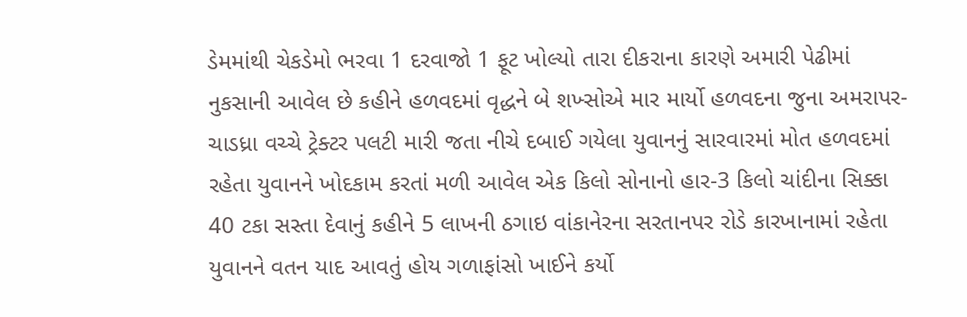ડેમમાંથી ચેકડેમો ભરવા 1 દરવાજો 1 ફૂટ ખોલ્યો તારા દીકરાના કારણે અમારી પેઢીમાં નુકસાની આવેલ છે કહીને હળવદમાં વૃદ્ધને બે શખ્સોએ માર માર્યો હળવદના જુના અમરાપર-ચાડધ્રા વચ્ચે ટ્રેક્ટર પલટી મારી જતા નીચે દબાઈ ગયેલા યુવાનનું સારવારમાં મોત હળવદમાં રહેતા યુવાનને ખોદકામ કરતાં મળી આવેલ એક કિલો સોનાનો હાર-3 કિલો ચાંદીના સિક્કા 40 ટકા સસ્તા દેવાનું કહીને 5 લાખની ઠગાઇ વાંકાનેરના સરતાનપર રોડે કારખાનામાં રહેતા યુવાનને વતન યાદ આવતું હોય ગળાફાંસો ખાઈને કર્યો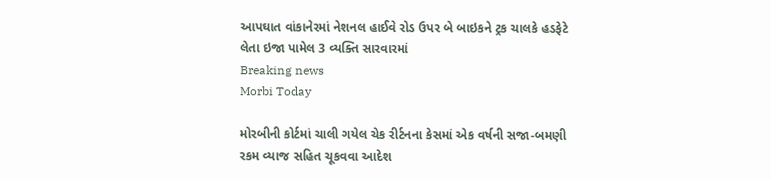આપઘાત વાંકાનેરમાં નેશનલ હાઈવે રોડ ઉપર બે બાઇકને ટ્રક ચાલકે હડફેટે લેતા ઇજા પામેલ 3 વ્યક્તિ સારવારમાં
Breaking news
Morbi Today

મોરબીની કોર્ટમાં ચાલી ગયેલ ચેક રીર્ટનના કેસમાં એક વર્ષની સજા-બમણી રકમ વ્યાજ સહિત ચૂકવવા આદેશ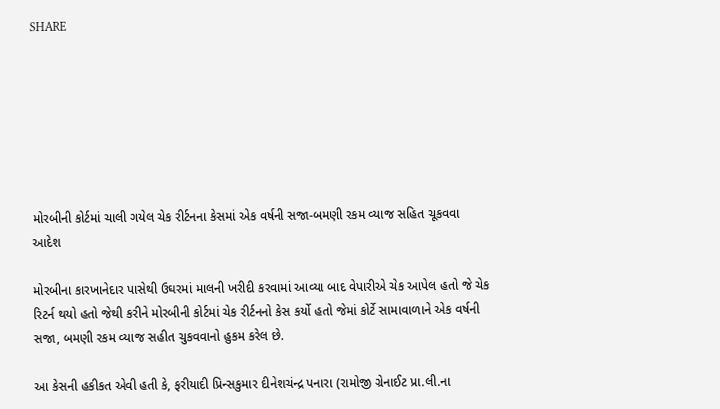SHARE







મોરબીની કોર્ટમાં ચાલી ગયેલ ચેક રીર્ટનના કેસમાં એક વર્ષની સજા-બમણી રકમ વ્યાજ સહિત ચૂકવવા આદેશ

મોરબીના કારખાનેદાર પાસેથી ઉઘરમાં માલની ખરીદી કરવામાં આવ્યા બાદ વેપારીએ ચેક આપેલ હતો જે ચેક રિટર્ન થયો હતો જેથી કરીને મોરબીની કોર્ટમાં ચેક રીર્ટનનો કેસ કર્યો હતો જેમાં કોર્ટે સામાવાળાને એક વર્ષની સજા, બમણી રકમ વ્યાજ સહીત ચુકવવાનો હુકમ કરેલ છે.

આ કેસની હકીકત એવી હતી કે, ફરીયાદી પ્રિન્સકુમાર દીનેશચંન્દ્ર પનારા (રામોજી ગ્રેનાઈટ પ્રા.લી.ના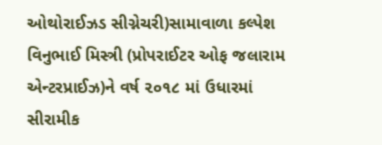ઓથોરાઈઝડ સીગ્નેચરી)સામાવાળા કલ્પેશ વિનુભાઈ મિસ્ત્રી (પ્રોપરાઈટર ઓફ જલારામ એન્ટરપ્રાઈઝ)ને વર્ષ ૨૦૧૮ માં ઉધારમાં સીરામીક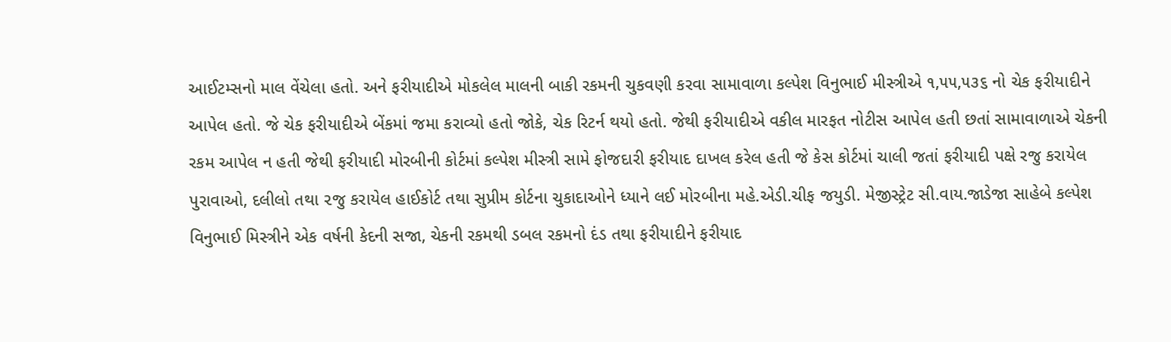આઈટમ્સનો માલ વેંચેલા હતો. અને ફરીયાદીએ મોકલેલ માલની બાકી રકમની ચુકવણી કરવા સામાવાળા કલ્પેશ વિનુભાઈ મીસ્ત્રીએ ૧,૫૫,૫૩૬ નો ચેક ફરીયાદીને આપેલ હતો. જે ચેક ફરીયાદીએ બેંકમાં જમા કરાવ્યો હતો જોકે, ચેક રિટર્ન થયો હતો. જેથી ફરીયાદીએ વકીલ મારફત નોટીસ આપેલ હતી છતાં સામાવાળાએ ચેકની રકમ આપેલ ન હતી જેથી ફરીયાદી મોરબીની કોર્ટમાં કલ્પેશ મીસ્ત્રી સામે ફોજદારી ફરીયાદ દાખલ કરેલ હતી જે કેસ કોર્ટમાં ચાલી જતાં ફરીયાદી પક્ષે રજુ કરાયેલ પુરાવાઓ, દલીલો તથા ૨જુ કરાયેલ હાઈકોર્ટ તથા સુપ્રીમ કોર્ટના ચુકાદાઓને ધ્યાને લઈ મોરબીના મહે.એડી.ચીફ જયુડી. મેજીસ્ટ્રેટ સી.વાય.જાડેજા સાહેબે કલ્પેશ વિનુભાઈ મિસ્ત્રીને એક વર્ષની કેદની સજા, ચેકની રકમથી ડબલ રકમનો દંડ તથા ફરીયાદીને ફરીયાદ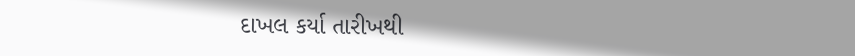દાખલ કર્યા તારીખથી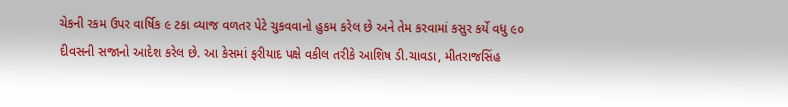ચેકની રકમ ઉપર વાર્ષિક ૯ ટકા વ્યાજ વળતર પેટે ચુકવવાનો હુકમ કરેલ છે અને તેમ કરવામાં કસુર કર્યે વધુ ૯૦ દીવસની સજાનો આદેશ કરેલ છે. આ કેસમાં ફરીયાદ પક્ષે વકીલ તરીકે આશિષ ડી.ચાવડા, મીતરાજસિંહ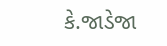કે.જાડેજા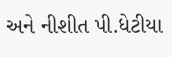અને નીશીત પી.ધેટીયા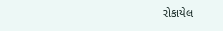રોકાયેલ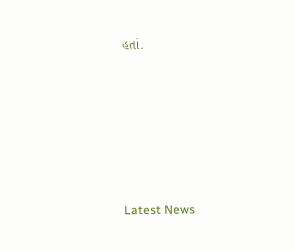હતાં.






Latest News